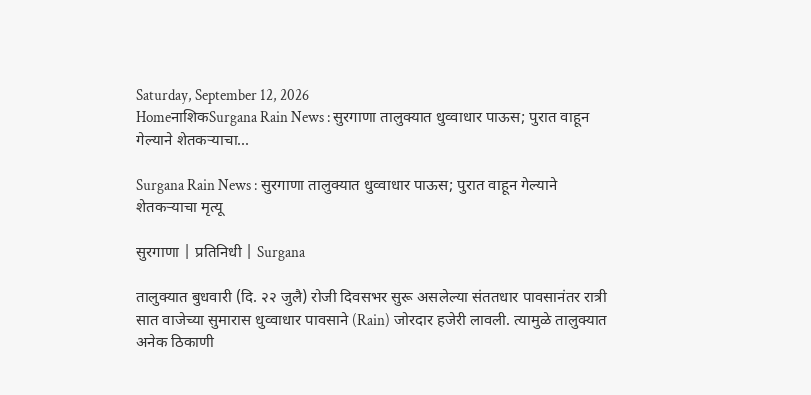Saturday, September 12, 2026
HomeनाशिकSurgana Rain News : सुरगाणा तालुक्यात धुव्वाधार पाऊस; पुरात वाहून गेल्याने शेतकऱ्याचा...

Surgana Rain News : सुरगाणा तालुक्यात धुव्वाधार पाऊस; पुरात वाहून गेल्याने शेतकऱ्याचा मृत्यू

सुरगाणा | प्रतिनिधी | Surgana

तालुक्यात बुधवारी (दि. २२ जुलै) रोजी दिवसभर सुरू असलेल्या संततधार पावसानंतर रात्री सात वाजेच्या सुमारास धुव्वाधार पावसाने (Rain) जोरदार हजेरी लावली. त्यामुळे तालुक्यात अनेक ठिकाणी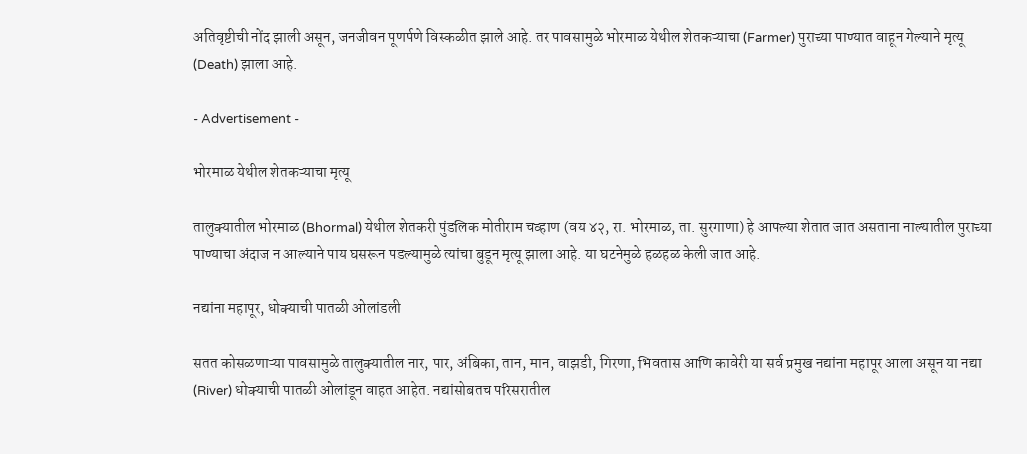अतिवृष्टीची नोंद झाली असून, जनजीवन पूणर्पणे विस्कळीत झाले आहे. तर पावसामुळे भोरमाळ येथील शेतकऱ्याचा (Farmer) पुराच्या पाण्यात वाहून गेल्याने मृत्यू (Death) झाला आहे.

- Advertisement -

भोरमाळ येथील शेतकऱ्याचा मृत्यू

तालुक्यातील भोरमाळ (Bhormal) येथील शेतकरी पुंडलिक मोतीराम चव्हाण (वय ४२, रा. भोरमाळ, ता. सुरगाणा) हे आपल्या शेतात जात असताना नाल्यातील पुराच्या पाण्याचा अंदाज न आल्याने पाय घसरून पडल्यामुळे त्यांचा बुडून मृत्यू झाला आहे. या घटनेमुळे हळहळ केली जात आहे.

नद्यांना महापूर, धोक्याची पातळी ओलांडली

सतत कोसळणाऱ्या पावसामुळे तालुक्यातील नार, पार, अंबिका, तान, मान, वाझडी, गिरणा, भिवतास आणि कावेरी या सर्व प्रमुख नद्यांना महापूर आला असून या नद्या (River) धोक्याची पातळी ओलांडून वाहत आहेत. नद्यांसोबतच परिसरातील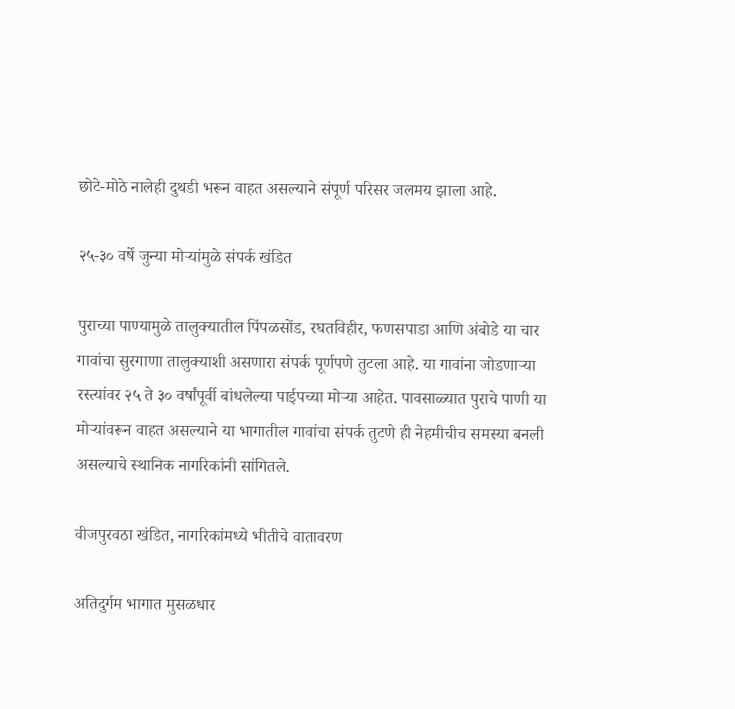छोटे-मोठे नालेही दुथडी भरून वाहत असल्याने संपूर्ण परिसर जलमय झाला आहे.

२५-३० वर्षे जुन्या मोऱ्यांमुळे संपर्क खंडित

पुराच्या पाण्यामुळे तालुक्यातील पिंपळसोंड, रघतविहीर, फणसपाडा आणि अंबोडे या चार गावांचा सुरगाणा तालुक्याशी असणारा संपर्क पूर्णपणे तुटला आहे. या गावांना जोडणाऱ्या रस्त्यांवर २५ ते ३० वर्षांपूर्वी बांधलेल्या पाईपच्या मोऱ्या आहेत. पावसाळ्यात पुराचे पाणी या मोऱ्यांवरून वाहत असल्याने या भागातील गावांचा संपर्क तुटणे ही नेहमीचीच समस्या बनली असल्याचे स्थानिक नागरिकांनी सांगितले.

वीजपुरवठा खंडित, नागरिकांमध्ये भीतीचे वातावरण

अतिदुर्गम भागात मुसळधार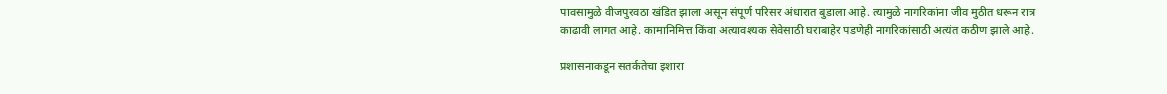पावसामुळे वीजपुरवठा खंडित झाला असून संपूर्ण परिसर अंधारात बुडाला आहे. त्यामुळे नागरिकांना जीव मुठीत धरून रात्र काढावी लागत आहे. कामानिमित्त किंवा अत्यावश्यक सेवेसाठी घराबाहेर पडणेही नागरिकांसाठी अत्यंत कठीण झाले आहे.

प्रशासनाकडून सतर्कतेचा इशारा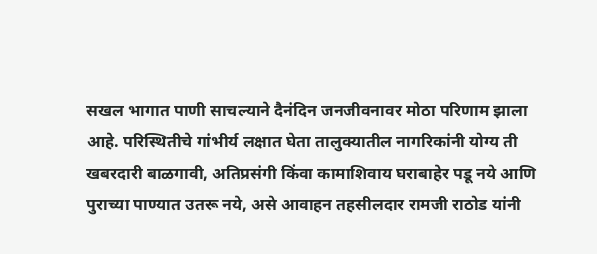सखल भागात पाणी साचल्याने दैनंदिन जनजीवनावर मोठा परिणाम झाला आहे. परिस्थितीचे गांभीर्य लक्षात घेता तालुक्यातील नागरिकांनी योग्य ती खबरदारी बाळगावी, अतिप्रसंगी किंवा कामाशिवाय घराबाहेर पडू नये आणि पुराच्या पाण्यात उतरू नये, असे आवाहन तहसीलदार रामजी राठोड यांनी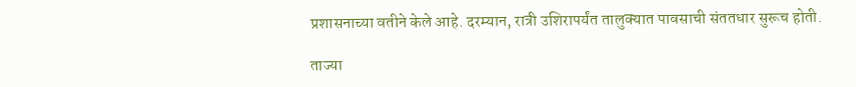प्रशासनाच्या वतीने केले आहे. दरम्यान, रात्री उशिरापर्यंत तालुक्यात पावसाची संततधार सुरूच होती.

ताज्या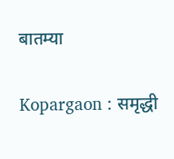बातम्या

Kopargaon : समृद्धी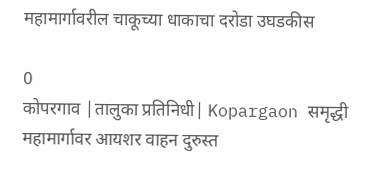महामार्गावरील चाकूच्या धाकाचा दरोडा उघडकीस

0
कोपरगाव |तालुका प्रतिनिधी| Kopargaon समृद्धी महामार्गावर आयशर वाहन दुरुस्त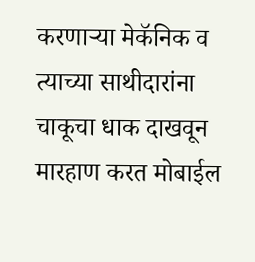करणार्‍या मेकॅनिक व त्याच्या साथीदारांना चाकूचा धाक दाखवून मारहाण करत मोबाईल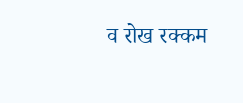व रोख रक्कम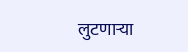लुटणार्‍या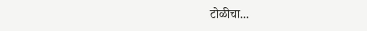टोळीचा...